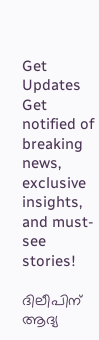Get Updates
Get notified of breaking news, exclusive insights, and must-see stories!

ദിലീപിന് ആദ്യ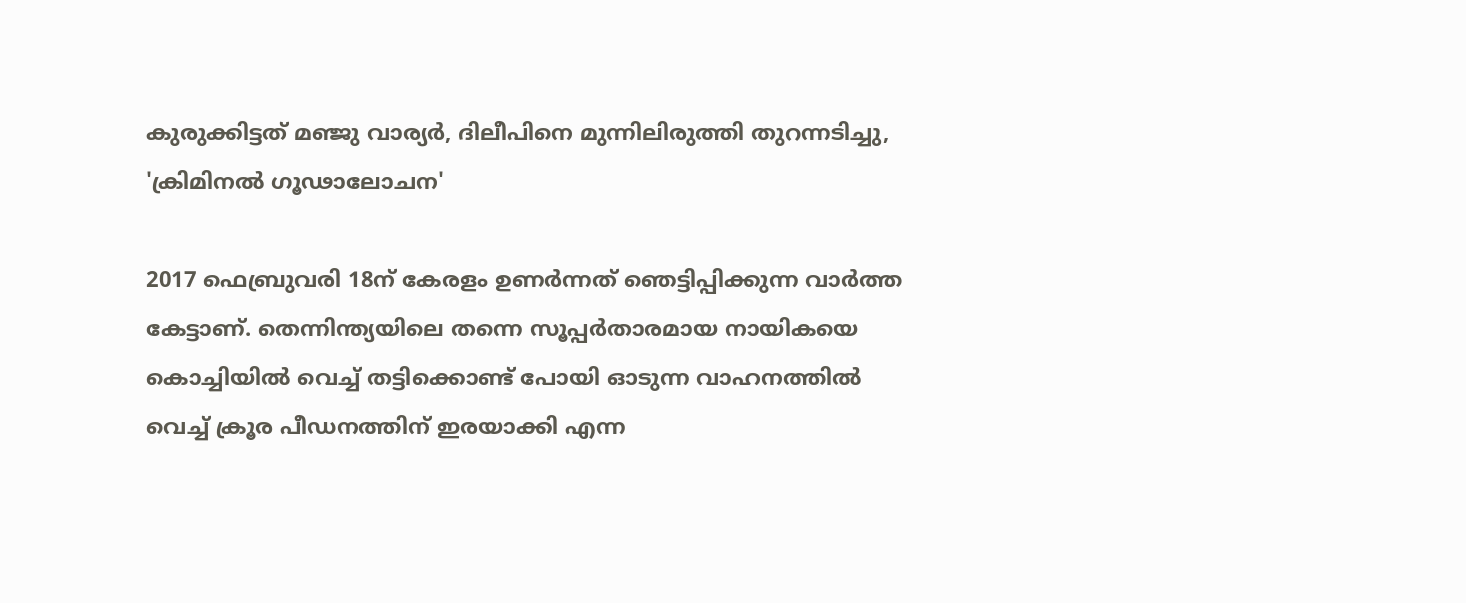കുരുക്കിട്ടത് മഞ്ജു വാര്യർ, ദിലീപിനെ മുന്നിലിരുത്തി തുറന്നടിച്ചു, 'ക്രിമിനൽ ഗൂഢാലോചന'

2017 ഫെബ്രുവരി 18ന് കേരളം ഉണർന്നത് ഞെട്ടിപ്പിക്കുന്ന വാർത്ത കേട്ടാണ്. തെന്നിന്ത്യയിലെ തന്നെ സൂപ്പർതാരമായ നായികയെ കൊച്ചിയിൽ വെച്ച് തട്ടിക്കൊണ്ട് പോയി ഓടുന്ന വാഹനത്തിൽ വെച്ച് ക്രൂര പീഡനത്തിന് ഇരയാക്കി എന്ന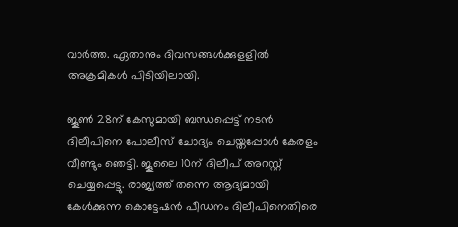വാർത്ത. ഏതാനും ദിവസങ്ങൾക്കുളളിൽ അക്രമികൾ പിടിയിലായി.

ജൂൺ 28ന് കേസുമായി ബന്ധപ്പെട്ട് നടൻ ദിലീപിനെ പോലീസ് ചോദ്യം ചെയ്തപ്പോൾ കേരളം വീണ്ടും ഞെട്ടി. ജൂലൈ 10ന് ദിലീപ് അറസ്റ്റ് ചെയ്യപ്പെട്ടു. രാജ്യത്ത് തന്നെ ആദ്യമായി കേൾക്കുന്ന കൊട്ടേഷൻ പീഡനം ദിലീപിനെതിരെ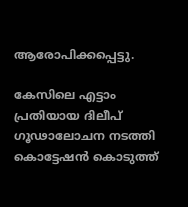ആരോപിക്കപ്പെട്ടു.

കേസിലെ എട്ടാം പ്രതിയായ ദിലീപ് ഗൂഢാലോചന നടത്തി കൊട്ടേഷൻ കൊടുത്ത്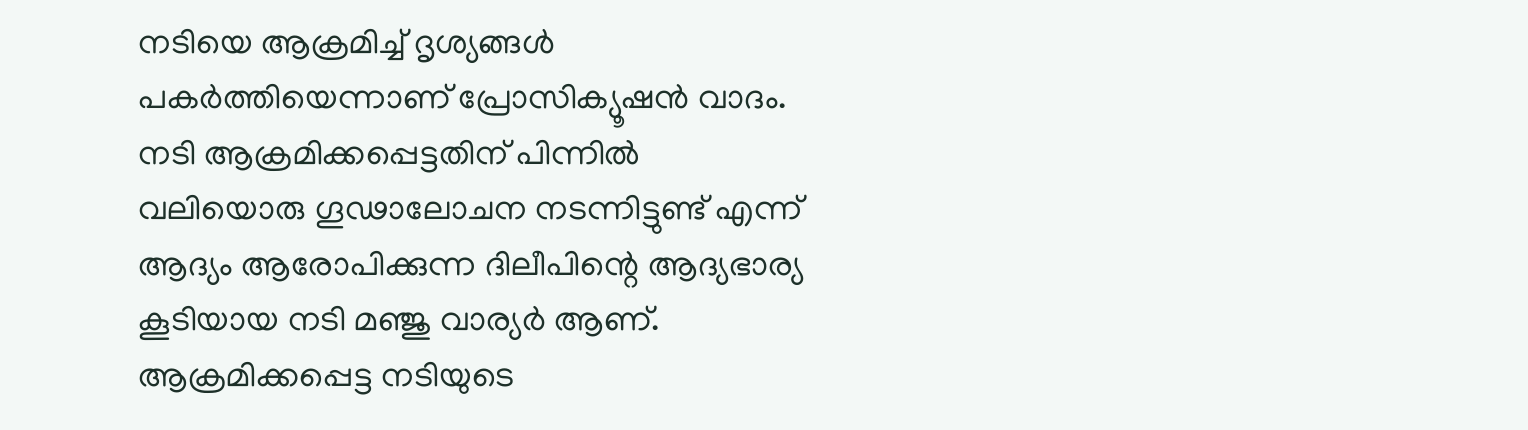നടിയെ ആക്രമിച്ച് ദൃശ്യങ്ങൾ പകർത്തിയെന്നാണ് പ്രോസിക്യൂഷൻ വാദം. നടി ആക്രമിക്കപ്പെട്ടതിന് പിന്നിൽ വലിയൊരു ഗൂഢാലോചന നടന്നിട്ടുണ്ട് എന്ന് ആദ്യം ആരോപിക്കുന്ന ദിലീപിന്റെ ആദ്യഭാര്യ കൂടിയായ നടി മഞ്ജു വാര്യർ ആണ്. ആക്രമിക്കപ്പെട്ട നടിയുടെ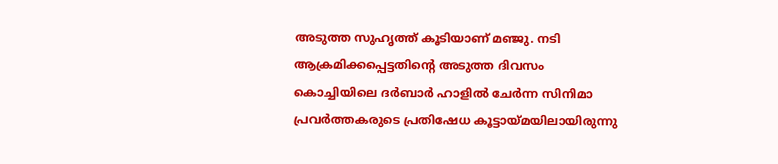അടുത്ത സുഹൃത്ത് കൂടിയാണ് മഞ്ജു. നടി ആക്രമിക്കപ്പെട്ടതിന്റെ അടുത്ത ദിവസം കൊച്ചിയിലെ ദർബാർ ഹാളിൽ ചേർന്ന സിനിമാ പ്രവർത്തകരുടെ പ്രതിഷേധ കൂട്ടായ്മയിലായിരുന്നു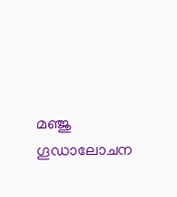മഞ്ജു ഗൂഡാലോചന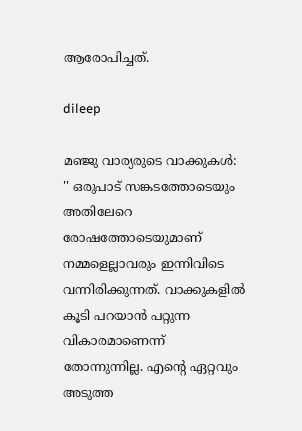ആരോപിച്ചത്.

dileep

മഞ്ജു വാര്യരുടെ വാക്കുകൾ: '' ഒരുപാട് സങ്കടത്തോടെയും അതിലേറെ രോഷത്തോടെയുമാണ് നമ്മളെല്ലാവരും ഇന്നിവിടെ വന്നിരിക്കുന്നത്. വാക്കുകളില്‍ കൂടി പറയാന്‍ പറ്റുന്ന വികാരമാണെന്ന് തോന്നുന്നില്ല. എന്റെ ഏറ്റവും അടുത്ത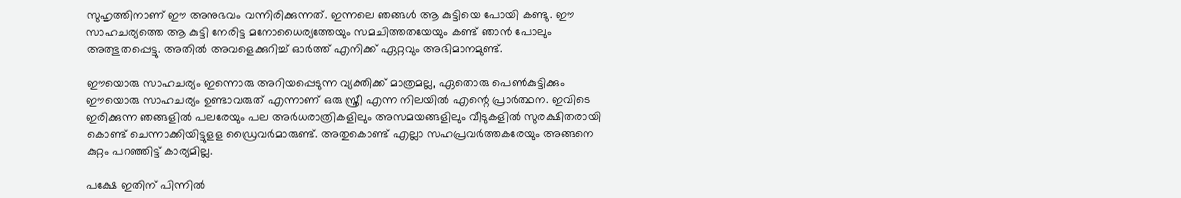സുഹൃത്തിനാണ് ഈ അനുഭവം വന്നിരിക്കുന്നത്. ഇന്നലെ ഞങ്ങള്‍ ആ കുട്ടിയെ പോയി കണ്ടു. ഈ സാഹചര്യത്തെ ആ കുട്ടി നേരിട്ട മനോധൈര്യത്തേയും സമചിത്തതയേയും കണ്ട് ഞാന്‍ പോലും അത്ഭുതപ്പെട്ടു. അതില്‍ അവളെക്കുറിച്ച് ഓര്‍ത്ത് എനിക്ക് ഏറ്റവും അഭിമാനമുണ്ട്.

ഈയൊരു സാഹചര്യം ഇന്നൊരു അറിയപ്പെടുന്ന വ്യക്തിക്ക് മാത്രമല്ല, ഏതൊരു പെണ്‍കുട്ടിക്കും ഈയൊരു സാഹചര്യം ഉണ്ടാവരുത് എന്നാണ് ഒരു സ്ത്രീ എന്ന നിലയില്‍ എന്റെ പ്രാര്‍ത്ഥന. ഇവിടെ ഇരിക്കുന്ന ഞങ്ങളില്‍ പലരേയും പല അര്‍ധരാത്രികളിലും അസമയങ്ങളിലും വീടുകളില്‍ സുരക്ഷിതരായി കൊണ്ട് ചെന്നാക്കിയിട്ടുളള ഡ്രൈവര്‍മാരുണ്ട്. അതുകൊണ്ട് എല്ലാ സഹപ്രവര്‍ത്തകരേയും അങ്ങനെ കുറ്റം പറഞ്ഞിട്ട് കാര്യമില്ല.

പക്ഷേ ഇതിന് പിന്നില്‍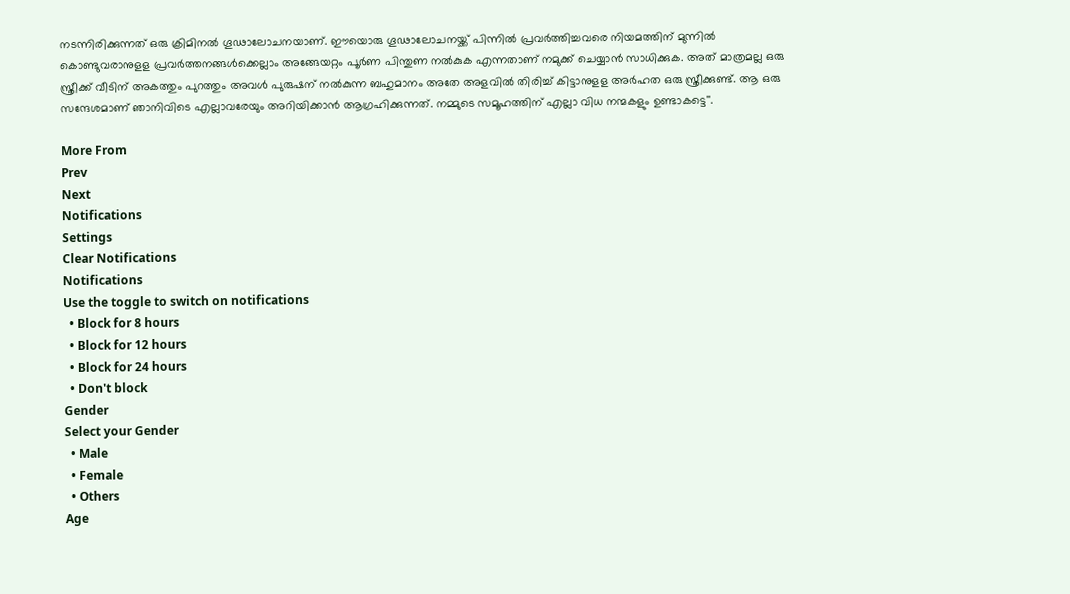നടന്നിരിക്കുന്നത് ഒരു ക്രിമിനല്‍ ഗൂഢാലോചനയാണ്. ഈയൊരു ഗൂഢാലോചനയ്ക്ക് പിന്നില്‍ പ്രവര്‍ത്തിച്ചവരെ നിയമത്തിന് മുന്നില്‍ കൊണ്ടുവരാനുളള പ്രവര്‍ത്തനങ്ങള്‍ക്കെല്ലാം അങ്ങേയറ്റം പൂര്‍ണ പിന്തുണ നല്‍കുക എന്നതാണ് നമുക്ക് ചെയ്യാന്‍ സാധിക്കുക. അത് മാത്രമല്ല ഒരു സ്ത്രീക്ക് വീടിന് അകത്തും പുറത്തും അവള്‍ പുരുഷന് നല്‍കുന്ന ബഹുമാനം അതേ അളവില്‍ തിരിച്ച് കിട്ടാനുളള അര്‍ഹത ഒരു സ്ത്രീക്കുണ്ട്. ആ ഒരു സന്ദേശമാണ് ഞാനിവിടെ എല്ലാവരേയും അറിയിക്കാന്‍ ആഗ്രഹിക്കുന്നത്. നമ്മുടെ സമൂഹത്തിന് എല്ലാ വിധ നന്മകളും ഉണ്ടാകട്ടെ''.

More From
Prev
Next
Notifications
Settings
Clear Notifications
Notifications
Use the toggle to switch on notifications
  • Block for 8 hours
  • Block for 12 hours
  • Block for 24 hours
  • Don't block
Gender
Select your Gender
  • Male
  • Female
  • Others
Age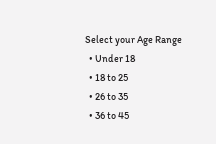Select your Age Range
  • Under 18
  • 18 to 25
  • 26 to 35
  • 36 to 45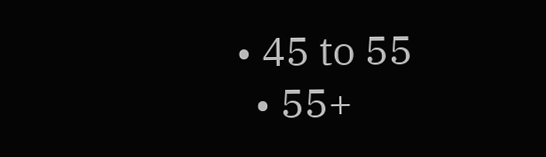• 45 to 55
  • 55+